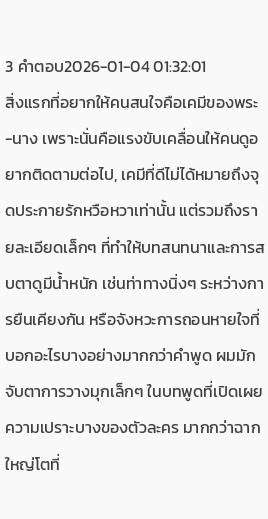3 คำตอบ2026-01-04 01:32:01
สิ่งแรกที่อยากให้คนสนใจคือเคมีของพระ-นาง เพราะนั่นคือแรงขับเคลื่อนให้คนดูอยากติดตามต่อไป, เคมีที่ดีไม่ได้หมายถึงจุดประกายรักหวือหวาเท่านั้น แต่รวมถึงรายละเอียดเล็กๆ ที่ทำให้บทสนทนาและการสบตาดูมีน้ำหนัก เช่นท่าทางนิ่งๆ ระหว่างการยืนเคียงกัน หรือจังหวะการถอนหายใจที่บอกอะไรบางอย่างมากกว่าคำพูด ผมมักจับตาการวางมุกเล็กๆ ในบทพูดที่เปิดเผยความเปราะบางของตัวละคร มากกว่าฉากใหญ่โตที่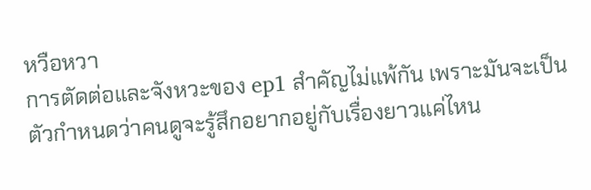หวือหวา
การตัดต่อและจังหวะของ ep1 สำคัญไม่แพ้กัน เพราะมันจะเป็นตัวกำหนดว่าคนดูจะรู้สึกอยากอยู่กับเรื่องยาวแค่ไหน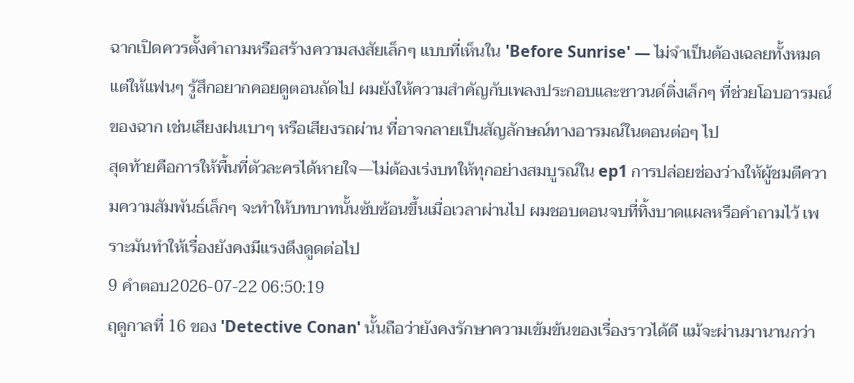ฉากเปิดควรตั้งคำถามหรือสร้างความสงสัยเล็กๆ แบบที่เห็นใน 'Before Sunrise' — ไม่จำเป็นต้องเฉลยทั้งหมด แต่ให้แฟนๆ รู้สึกอยากคอยดูตอนถัดไป ผมยังให้ความสำคัญกับเพลงประกอบและซาวนด์ติ่งเล็กๆ ที่ช่วยโอบอารมณ์ของฉาก เช่นเสียงฝนเบาๆ หรือเสียงรถผ่าน ที่อาจกลายเป็นสัญลักษณ์ทางอารมณ์ในตอนต่อๆ ไป
สุดท้ายคือการให้พื้นที่ตัวละครได้หายใจ—ไม่ต้องเร่งบทให้ทุกอย่างสมบูรณ์ใน ep1 การปล่อยช่องว่างให้ผู้ชมตีความความสัมพันธ์เล็กๆ จะทำให้บทบาทนั้นซับซ้อนขึ้นเมื่อเวลาผ่านไป ผมชอบตอนจบที่ทิ้งบาดแผลหรือคำถามไว้ เพราะมันทำให้เรื่องยังคงมีแรงดึงดูดต่อไป
9 คำตอบ2026-07-22 06:50:19
ฤดูกาลที่ 16 ของ 'Detective Conan' นั้นถือว่ายังคงรักษาความเข้มข้นของเรื่องราวได้ดี แม้จะผ่านมานานกว่า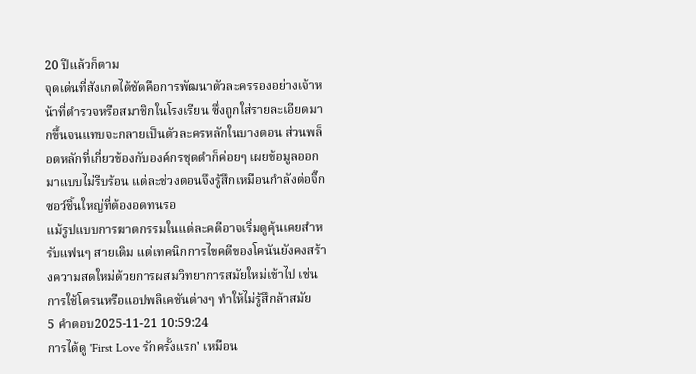20 ปีแล้วก็ตาม
จุดเด่นที่สังเกตได้ชัดคือการพัฒนาตัวละครรองอย่างเจ้าหน้าที่ตำรวจหรือสมาชิกในโรงเรียน ซึ่งถูกใส่รายละเอียดมากขึ้นจนแทบจะกลายเป็นตัวละครหลักในบางตอน ส่วนพล็อตหลักที่เกี่ยวข้องกับองค์กรชุดดำก็ค่อยๆ เผยข้อมูลออกมาแบบไม่รีบร้อน แต่ละช่วงตอนจึงรู้สึกเหมือนกำลังต่อจิ๊กซอว์ชิ้นใหญ่ที่ต้องอดทนรอ
แม้รูปแบบการฆาตกรรมในแต่ละคดีอาจเริ่มดูคุ้นเคยสำหรับแฟนๆ สายเดิม แต่เทคนิกการไขคดีของโคนันยังคงสร้างความสดใหม่ด้วยการผสมวิทยาการสมัยใหม่เข้าไป เช่น การใช้โดรนหรือแอปพลิเคชันต่างๆ ทำให้ไม่รู้สึกล้าสมัย
5 คำตอบ2025-11-21 10:59:24
การได้ดู 'First Love รักครั้งแรก' เหมือน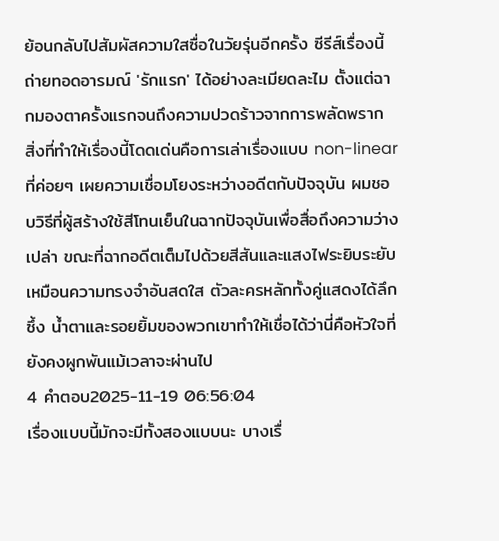ย้อนกลับไปสัมผัสความใสซื่อในวัยรุ่นอีกครั้ง ซีรีส์เรื่องนี้ถ่ายทอดอารมณ์ 'รักแรก' ได้อย่างละเมียดละไม ตั้งแต่ฉากมองตาครั้งแรกจนถึงความปวดร้าวจากการพลัดพราก
สิ่งที่ทำให้เรื่องนี้โดดเด่นคือการเล่าเรื่องแบบ non-linear ที่ค่อยๆ เผยความเชื่อมโยงระหว่างอดีตกับปัจจุบัน ผมชอบวิธีที่ผู้สร้างใช้สีโทนเย็นในฉากปัจจุบันเพื่อสื่อถึงความว่างเปล่า ขณะที่ฉากอดีตเต็มไปด้วยสีสันและแสงไฟระยิบระยับเหมือนความทรงจำอันสดใส ตัวละครหลักทั้งคู่แสดงได้ลึกซึ้ง น้ำตาและรอยยิ้มของพวกเขาทำให้เชื่อได้ว่านี่คือหัวใจที่ยังคงผูกพันแม้เวลาจะผ่านไป
4 คำตอบ2025-11-19 06:56:04
เรื่องแบบนี้มักจะมีทั้งสองแบบนะ บางเรื่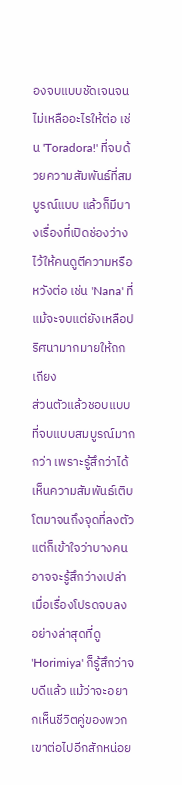องจบแบบชัดเจนจนไม่เหลืออะไรให้ต่อ เช่น 'Toradora!' ที่จบด้วยความสัมพันธ์ที่สมบูรณ์แบบ แล้วก็มีบางเรื่องที่เปิดช่องว่างไว้ให้คนดูตีความหรือหวังต่อ เช่น 'Nana' ที่แม้จะจบแต่ยังเหลือปริศนามากมายให้ถกเถียง
ส่วนตัวแล้วชอบแบบที่จบแบบสมบูรณ์มากกว่า เพราะรู้สึกว่าได้เห็นความสัมพันธ์เติบโตมาจนถึงจุดที่ลงตัว แต่ก็เข้าใจว่าบางคนอาจจะรู้สึกว่างเปล่าเมื่อเรื่องโปรดจบลง อย่างล่าสุดที่ดู 'Horimiya' ก็รู้สึกว่าจบดีแล้ว แม้ว่าจะอยากเห็นชีวิตคู่ของพวกเขาต่อไปอีกสักหน่อย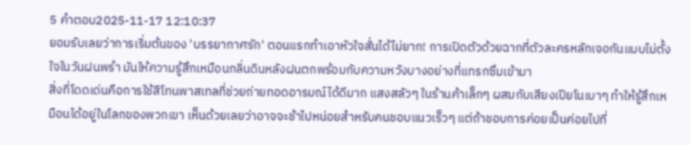5 คำตอบ2025-11-17 12:10:37
ยอมรับเลยว่าการเริ่มต้นของ 'บรรยากาศรัก' ตอนแรกทำเอาหัวใจสั่นได้ไม่ยาก! การเปิดตัวด้วยฉากที่ตัวละครหลักเจอกันแบบไม่ตั้งใจในวันฝนพรำ มันให้ความรู้สึกเหมือนกลิ่นดินหลังฝนตกพร้อมกับความหวังบางอย่างที่แทรกซึมเข้ามา
สิ่งที่โดดเด่นคือการใช้สีโทนพาสเทลที่ช่วยถ่ายทอดอารมณ์ได้ดีมาก แสงสลัวๆ ในร้านค้าเล็กๆ ผสมกับเสียงเปียโนเบาๆ ทำให้รู้สึกเหมือนได้อยู่ในโลกของพวกเขา เห็นด้วยเลยว่าอาจจะช้าไปหน่อยสำหรับคนชอบแนวเร็วๆ แต่ถ้าชอบการค่อยเป็นค่อยไปที่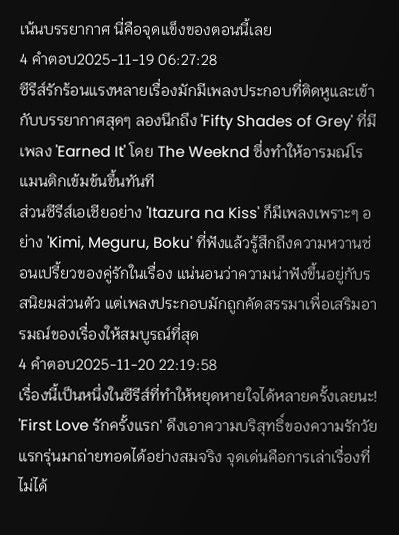เน้นบรรยากาศ นี่คือจุดแข็งของตอนนี้เลย
4 คำตอบ2025-11-19 06:27:28
ซีรีส์รักร้อนแรงหลายเรื่องมักมีเพลงประกอบที่ติดหูและเข้ากับบรรยากาศสุดๆ ลองนึกถึง 'Fifty Shades of Grey' ที่มีเพลง 'Earned It' โดย The Weeknd ซึ่งทำให้อารมณ์โรแมนติกเข้มข้นขึ้นทันที
ส่วนซีรีส์เอเชียอย่าง 'Itazura na Kiss' ก็มีเพลงเพราะๆ อย่าง 'Kimi, Meguru, Boku' ที่ฟังแล้วรู้สึกถึงความหวานซ่อนเปรี้ยวของคู่รักในเรื่อง แน่นอนว่าความน่าฟังขึ้นอยู่กับรสนิยมส่วนตัว แต่เพลงประกอบมักถูกคัดสรรมาเพื่อเสริมอารมณ์ของเรื่องให้สมบูรณ์ที่สุด
4 คำตอบ2025-11-20 22:19:58
เรื่องนี้เป็นหนึ่งในซีรีส์ที่ทำให้หยุดหายใจได้หลายครั้งเลยนะ! 'First Love รักครั้งแรก' ดึงเอาความบริสุทธิ์ของความรักวัยแรกรุ่นมาถ่ายทอดได้อย่างสมจริง จุดเด่นคือการเล่าเรื่องที่ไม่ได้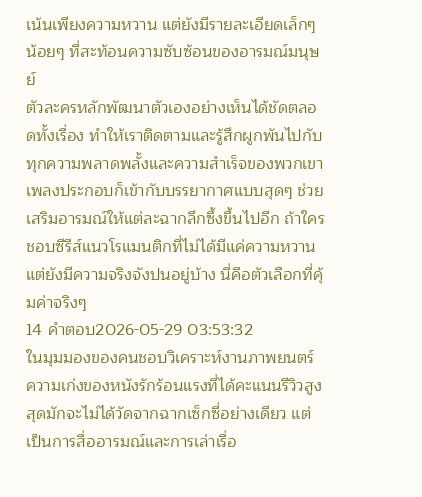เน้นเพียงความหวาน แต่ยังมีรายละเอียดเล็กๆ น้อยๆ ที่สะท้อนความซับซ้อนของอารมณ์มนุษย์
ตัวละครหลักพัฒนาตัวเองอย่างเห็นได้ชัดตลอดทั้งเรื่อง ทำให้เราติดตามและรู้สึกผูกพันไปกับทุกความพลาดพลั้งและความสำเร็จของพวกเขา เพลงประกอบก็เข้ากับบรรยากาศแบบสุดๆ ช่วยเสริมอารมณ์ให้แต่ละฉากลึกซึ้งขึ้นไปอีก ถ้าใครชอบซีรีส์แนวโรแมนติกที่ไม่ได้มีแค่ความหวานแต่ยังมีความจริงจังปนอยู่บ้าง นี่คือตัวเลือกที่คุ้มค่าจริงๆ
14 คำตอบ2026-05-29 03:53:32
ในมุมมองของคนชอบวิเคราะห์งานภาพยนตร์ ความเก่งของหนังรักร้อนแรงที่ได้คะแนนรีวิวสูงสุดมักจะไม่ได้วัดจากฉากเซ็กซี่อย่างเดียว แต่เป็นการสื่ออารมณ์และการเล่าเรื่อ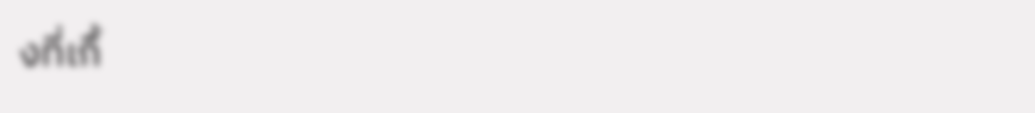งที่เกื้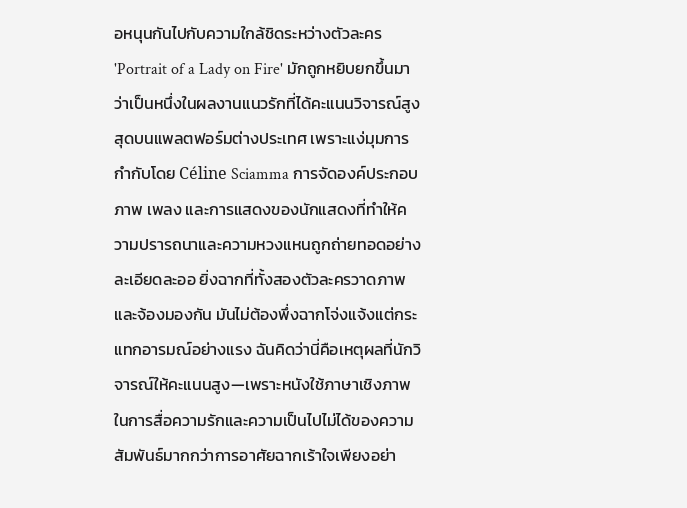อหนุนกันไปกับความใกล้ชิดระหว่างตัวละคร
'Portrait of a Lady on Fire' มักถูกหยิบยกขึ้นมาว่าเป็นหนึ่งในผลงานแนวรักที่ได้คะแนนวิจารณ์สูงสุดบนแพลตฟอร์มต่างประเทศ เพราะแง่มุมการกำกับโดย Céline Sciamma การจัดองค์ประกอบภาพ เพลง และการแสดงของนักแสดงที่ทำให้ความปรารถนาและความหวงแหนถูกถ่ายทอดอย่างละเอียดละออ ยิ่งฉากที่ทั้งสองตัวละครวาดภาพและจ้องมองกัน มันไม่ต้องพึ่งฉากโจ่งแจ้งแต่กระแทกอารมณ์อย่างแรง ฉันคิดว่านี่คือเหตุผลที่นักวิจารณ์ให้คะแนนสูง—เพราะหนังใช้ภาษาเชิงภาพในการสื่อความรักและความเป็นไปไม่ได้ของความสัมพันธ์มากกว่าการอาศัยฉากเร้าใจเพียงอย่า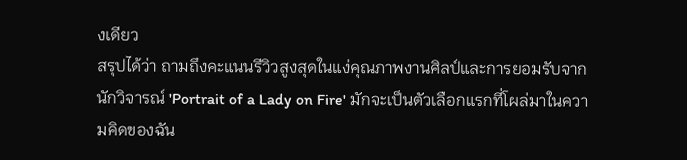งเดียว
สรุปได้ว่า ถามถึงคะแนนรีวิวสูงสุดในแง่คุณภาพงานศิลป์และการยอมรับจากนักวิจารณ์ 'Portrait of a Lady on Fire' มักจะเป็นตัวเลือกแรกที่โผล่มาในความคิดของฉัน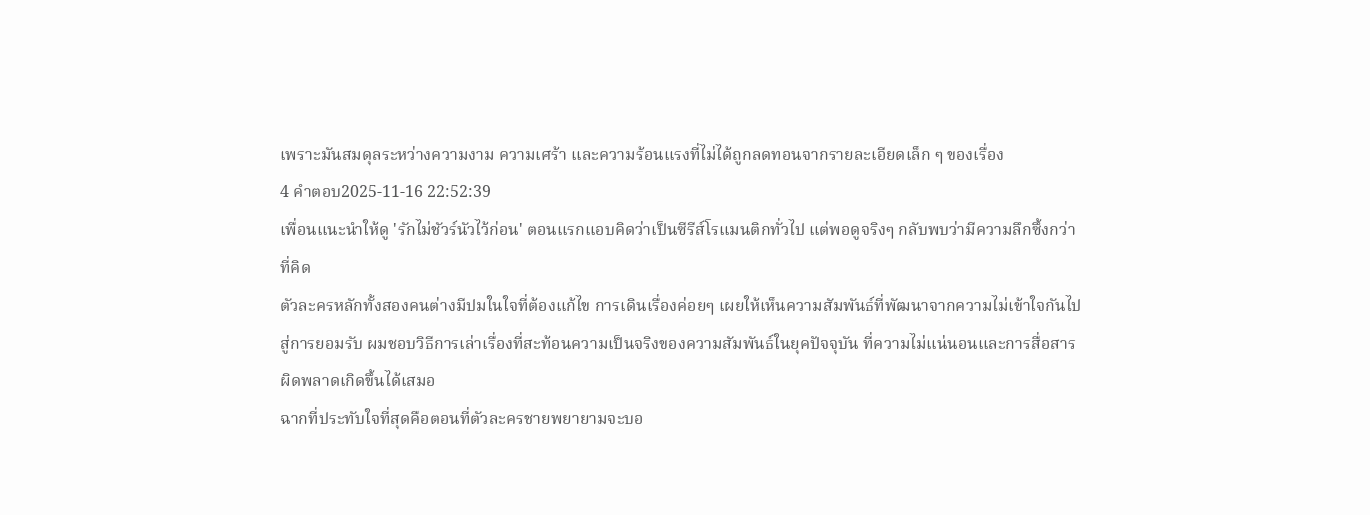เพราะมันสมดุลระหว่างความงาม ความเศร้า และความร้อนแรงที่ไม่ได้ถูกลดทอนจากรายละเอียดเล็ก ๆ ของเรื่อง
4 คำตอบ2025-11-16 22:52:39
เพื่อนแนะนำให้ดู 'รักไม่ชัวร์นัวไว้ก่อน' ตอนแรกแอบคิดว่าเป็นซีรีส์โรแมนติกทั่วไป แต่พอดูจริงๆ กลับพบว่ามีความลึกซึ้งกว่าที่คิด
ตัวละครหลักทั้งสองคนต่างมีปมในใจที่ต้องแก้ไข การเดินเรื่องค่อยๆ เผยให้เห็นความสัมพันธ์ที่พัฒนาจากความไม่เข้าใจกันไปสู่การยอมรับ ผมชอบวิธีการเล่าเรื่องที่สะท้อนความเป็นจริงของความสัมพันธ์ในยุคปัจจุบัน ที่ความไม่แน่นอนและการสื่อสารผิดพลาดเกิดขึ้นได้เสมอ
ฉากที่ประทับใจที่สุดคือตอนที่ตัวละครชายพยายามจะบอ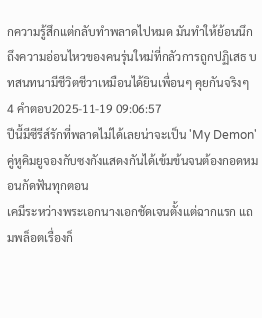กความรู้สึกแต่กลับทำพลาดไปหมด มันทำให้ย้อนนึกถึงความอ่อนไหวของคนรุ่นใหม่ที่กลัวการถูกปฏิเสธ บทสนทนามีชีวิตชีวาเหมือนได้ยินเพื่อนๆ คุยกันจริงๆ
4 คำตอบ2025-11-19 09:06:57
ปีนี้มีซีรีส์รักที่พลาดไม่ได้เลยน่าจะเป็น 'My Demon' คู่หูคิมยูจองกับซงกังแสดงกันได้เข้มข้นจนต้องกอดหมอนกัดฟันทุกตอน
เคมีระหว่างพระเอกนางเอกชัดเจนตั้งแต่ฉากแรก แถมพล็อตเรื่องก็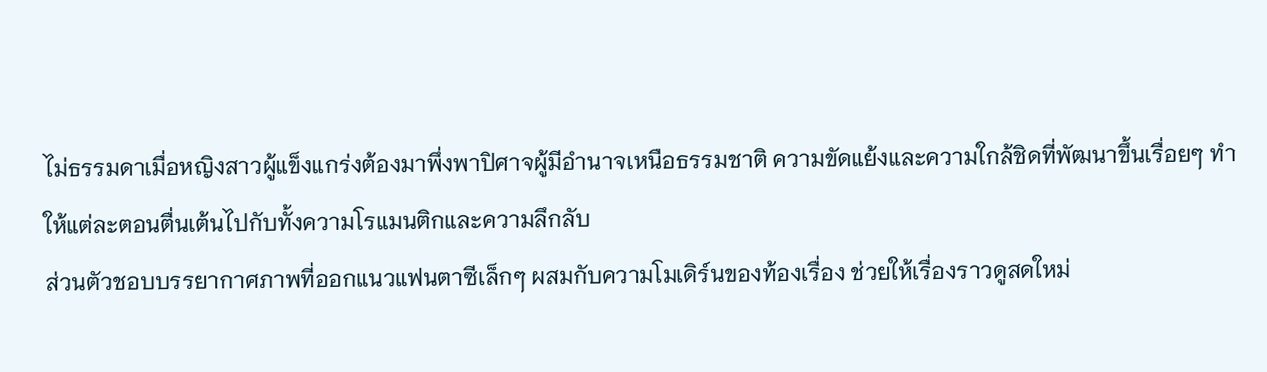ไม่ธรรมดาเมื่อหญิงสาวผู้แข็งแกร่งต้องมาพึ่งพาปิศาจผู้มีอำนาจเหนือธรรมชาติ ความขัดแย้งและความใกล้ชิดที่พัฒนาขึ้นเรื่อยๆ ทำให้แต่ละตอนตื่นเต้นไปกับทั้งความโรแมนติกและความลึกลับ
ส่วนตัวชอบบรรยากาศภาพที่ออกแนวแฟนตาซีเล็กๆ ผสมกับความโมเดิร์นของท้องเรื่อง ช่วยให้เรื่องราวดูสดใหม่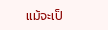แม้จะเป็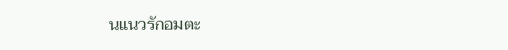นแนวรักอมตะ